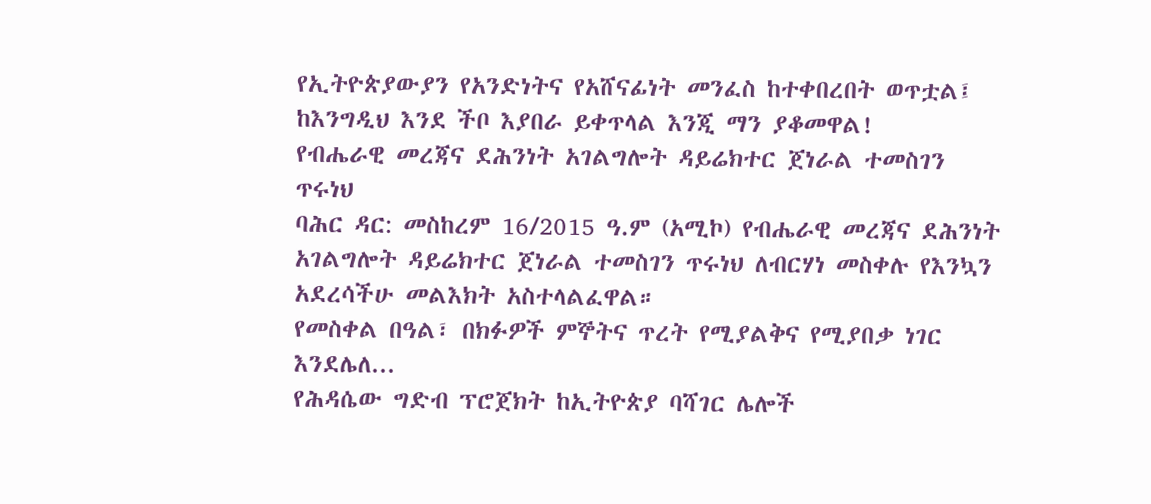የኢትዮጵያውያን የአንድነትና የአሸናፊነት መንፈስ ከተቀበረበት ወጥቷል፤ ከእንግዲህ እንደ ችቦ እያበራ ይቀጥላል እንጂ ማን ያቆመዋል!
የብሔራዊ መረጃና ደሕንነት አገልግሎት ዳይሬክተር ጀነራል ተመስገን ጥሩነህ
ባሕር ዳር: መስከረም 16/2015 ዓ.ም (አሚኮ) የብሔራዊ መረጃና ደሕንነት አገልግሎት ዳይሬክተር ጀነራል ተመስገን ጥሩነህ ለብርሃነ መስቀሉ የእንኳን
አደረሳችሁ መልእክት አስተላልፈዋል።
የመስቀል በዓል፣ በክፉዎች ምኞትና ጥረት የሚያልቅና የሚያበቃ ነገር እንደሌለ...
የሕዳሴው ግድብ ፕሮጀክት ከኢትዮጵያ ባሻገር ሌሎች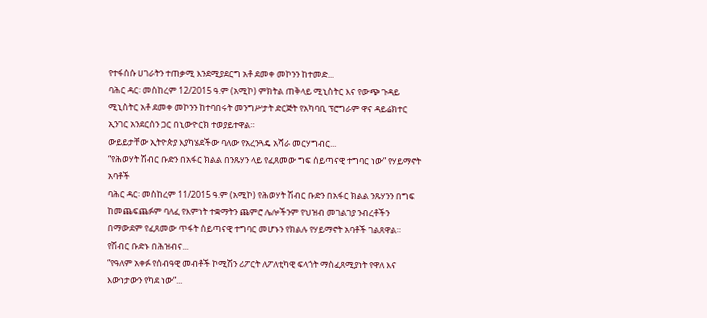የተፋሰሱ ሀገራትን ተጠቃሚ እንደሚያደርግ አቶ ደመቀ መኮንን ከተመድ...
ባሕር ዳር፡ መስከረም 12/2015 ዓ.ም (አሚኮ) ምክትል ጠቅላይ ሚኒስትር እና የውጭ ጉዳይ ሚኒስትር አቶ ደመቀ መኮንን ከተባበሩት መንግሥታት ድርጅት የአካባቢ ፕሮግራም ዋና ዳይሬክተር ኢንገር አንደርሰን ጋር በኒውዮርክ ተወያይተዋል።
ውይይታቸው ኢትዮጵያ እያካሄደችው ባለው የአረንጓዴ አሻራ መርሃግብር...
“የሕወሃት ሽብር ቡድን በአፋር ክልል በንጹሃን ላይ የፈጸመው ግፍ ሰይጣናዊ ተግባር ነው” የሃይማኖት አባቶች
ባሕር ዳር፡ መስከረም 11/2015 ዓ.ም (አሚኮ) የሕወሃት ሽብር ቡድን በአፋር ክልል ንጹሃንን በግፍ ከመጨፍጨፉም ባለፈ የእምነት ተቋማትን ጨምሮ ሌሎችንም የህዝብ መገልገያ ንብረቶችን በማውደም የፈጸመው ጥፋት ሰይጣናዊ ተግባር መሆኑን የክልሉ የሃይማኖት አባቶች ገልጸዋል።
የሽብር ቡድኑ በሕዝብና...
“የዓለም አቀፉ የሰብዓዊ መብቶች ኮሚሽን ሪፖርት ለፖለቲካዊ ፍላጎት ማስፈጸሚያነት የዋለ እና እውነታውን የካደ ነው”...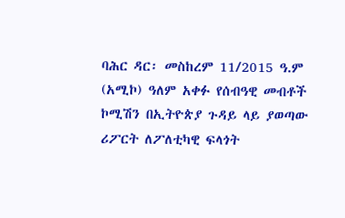ባሕር ዳር፡ መስከረም 11/2015 ዓ.ም (አሚኮ) ዓለም አቀፉ የሰብዓዊ መብቶች ኮሚሽን በኢትዮጵያ ጉዳይ ላይ ያወጣው ሪፖርት ለፖለቲካዊ ፍላጎት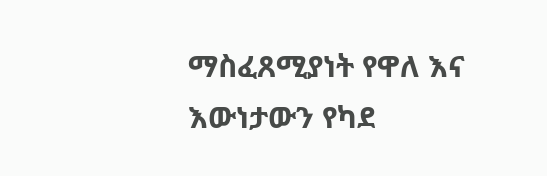ማስፈጸሚያነት የዋለ እና እውነታውን የካደ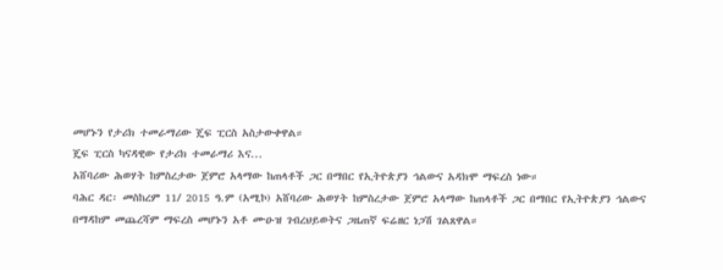መሆኑን የታሪክ ተመራማሪው ጄፍ ፒርስ አስታውቀዋል።
ጄፍ ፒርስ ካናዳዊው የታሪክ ተመራማሪ እና...
አሸባሪው ሕወሃት ከምስረታው ጀምሮ አላማው ከጠላቶች ጋር በማበር የኢትዮጵያን ኅልውና አዳክሞ ማፍረስ ነው።
ባሕር ዳር፡ መስከረም 11/ 2015 ዓ.ም (አሚኮ) አሸባሪው ሕወሃት ከምስረታው ጀምሮ አላማው ከጠላቶች ጋር በማበር የኢትዮጵያን ኅልውና በማዳከም መጨረሻም ማፍረስ መሆኑን አቶ ሙዑዝ ገብረህይወትና ጋዜጠኛ ፍሬዘር ነጋሽ ገልጸዋል።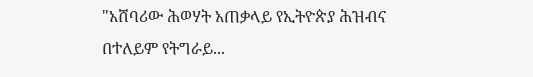"አሸባሪው ሕወሃት አጠቃላይ የኢትዮጵያ ሕዝብና በተለይም የትግራይ...